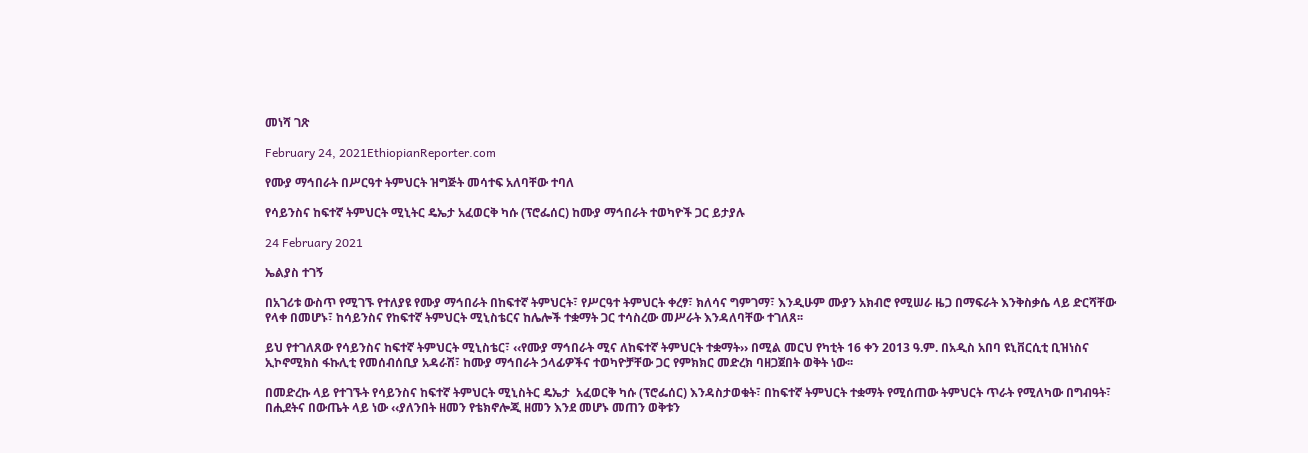መነሻ ገጽ

February 24, 2021EthiopianReporter.com

የሙያ ማኅበራት በሥርዓተ ትምህርት ዝግጅት መሳተፍ አለባቸው ተባለ

የሳይንስና ከፍተኛ ትምህርት ሚኒትር ዴኤታ አፈወርቅ ካሱ (ፕሮፌሰር) ከሙያ ማኅበራት ተወካዮች ጋር ይታያሉ

24 February 2021

ኤልያስ ተገኝ

በአገሪቱ ውስጥ የሚገኙ የተለያዩ የሙያ ማኅበራት በከፍተኛ ትምህርት፣ የሥርዓተ ትምህርት ቀረፃ፣ ክለሳና ግምገማ፣ እንዲሁም ሙያን አክብሮ የሚሠራ ዜጋ በማፍራት እንቅስቃሴ ላይ ድርሻቸው የላቀ በመሆኑ፣ ከሳይንስና የከፍተኛ ትምህርት ሚኒስቴርና ከሌሎች ተቋማት ጋር ተሳስረው መሥራት እንዳለባቸው ተገለጸ፡፡

ይህ የተገለጸው የሳይንስና ከፍተኛ ትምህርት ሚኒስቴር፣ ‹‹የሙያ ማኅበራት ሚና ለከፍተኛ ትምህርት ተቋማት›› በሚል መርህ የካቲት 16 ቀን 2013 ዓ.ም. በአዲስ አበባ ዩኒቨርሲቲ ቢዝነስና ኢኮኖሚክስ ፋኩሊቲ የመሰብሰቢያ አዳራሽ፣ ከሙያ ማኅበራት ኃላፊዎችና ተወካዮቻቸው ጋር የምክክር መድረክ ባዘጋጀበት ወቅት ነው፡፡

በመድረኩ ላይ የተገኙት የሳይንስና ከፍተኛ ትምህርት ሚኒስትር ዴኤታ  አፈወርቅ ካሱ (ፕሮፌሰር) እንዳስታወቁት፣ በከፍተኛ ትምህርት ተቋማት የሚሰጠው ትምህርት ጥራት የሚለካው በግብዓት፣ በሒደትና በውጤት ላይ ነው ‹‹ያለንበት ዘመን የቴክኖሎጂ ዘመን እንደ መሆኑ መጠን ወቅቱን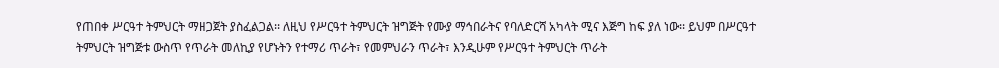የጠበቀ ሥርዓተ ትምህርት ማዘጋጀት ያስፈልጋል፡፡ ለዚህ የሥርዓተ ትምህርት ዝግጅት የሙያ ማኅበራትና የባለድርሻ አካላት ሚና እጅግ ከፍ ያለ ነው፡፡ ይህም በሥርዓተ ትምህርት ዝግጅቱ ውስጥ የጥራት መለኪያ የሆኑትን የተማሪ ጥራት፣ የመምህራን ጥራት፣ እንዲሁም የሥርዓተ ትምህርት ጥራት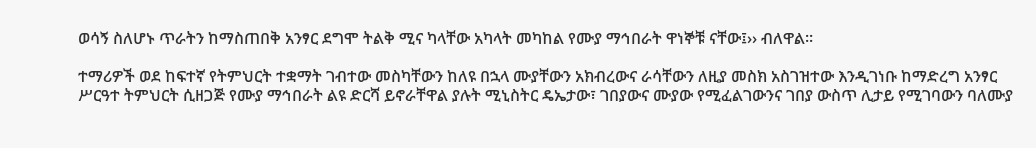ወሳኝ ስለሆኑ ጥራትን ከማስጠበቅ አንፃር ደግሞ ትልቅ ሚና ካላቸው አካላት መካከል የሙያ ማኅበራት ዋነኞቹ ናቸው፤›› ብለዋል፡፡

ተማሪዎች ወደ ከፍተኛ የትምህርት ተቋማት ገብተው መስካቸውን ከለዩ በኋላ ሙያቸውን አክብረውና ራሳቸውን ለዚያ መስክ አስገዝተው እንዲገነቡ ከማድረግ አንፃር  ሥርዓተ ትምህርት ሲዘጋጅ የሙያ ማኅበራት ልዩ ድርሻ ይኖራቸዋል ያሉት ሚኒስትር ዴኤታው፣ ገበያውና ሙያው የሚፈልገውንና ገበያ ውስጥ ሊታይ የሚገባውን ባለሙያ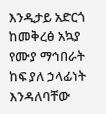እንዲታይ አድርጎ ከመቅረፅ አኳያ የሙያ ማኅበራት ከፍ ያለ ኃላፊነት  እንዳለባቸው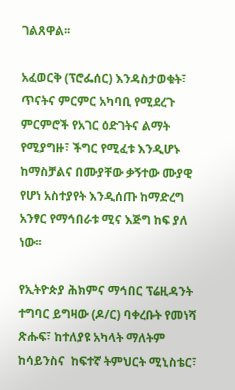ገልጸዋል፡፡

አፈወርቅ (ፕሮፌሰር) እንዳስታወቁት፣ ጥናትና ምርምር አካባቢ የሚደረጉ ምርምሮች የአገር ዕድገትና ልማት የሚያግዙ፣ ችግር የሚፈቱ እንዲሆኑ ከማስቻልና በሙያቸው ቃኝተው ሙያዊ የሆነ አስተያየት እንዲሰጡ ከማድረግ አንፃር የማኅበራቱ ሚና እጅግ ከፍ ያለ ነው፡፡

የኢትዮጵያ ሕክምና ማኅበር ፕሬዚዳንት ተግባር ይግዛው (ዶ/ር) ባቀረቡት የመነሻ ጽሑፍ፣ ከተለያዩ አካላት ማለትም ከሳይንስና  ከፍተኛ ትምህርት ሚኒስቴር፣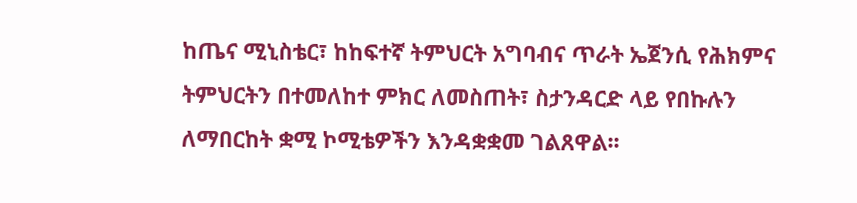ከጤና ሚኒስቴር፣ ከከፍተኛ ትምህርት አግባብና ጥራት ኤጀንሲ የሕክምና ትምህርትን በተመለከተ ምክር ለመስጠት፣ ስታንዳርድ ላይ የበኩሉን ለማበርከት ቋሚ ኮሚቴዎችን እንዳቋቋመ ገልጸዋል፡፡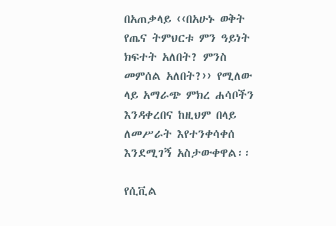በአጠቃላይ ‹‹በአሁኑ ወቅት የጤና ትምህርቱ ምን ዓይነት ክፍተት አለበት? ምንስ መምሰል አለበት?›› የሚለው ላይ አማራጭ ምክረ ሐሳቦችን እንዳቀረበና ከዚህም በላይ ለመሥራት እየተንቀሳቀሰ እንደሚገኝ አስታውቀዋል፡፡

የሲቪል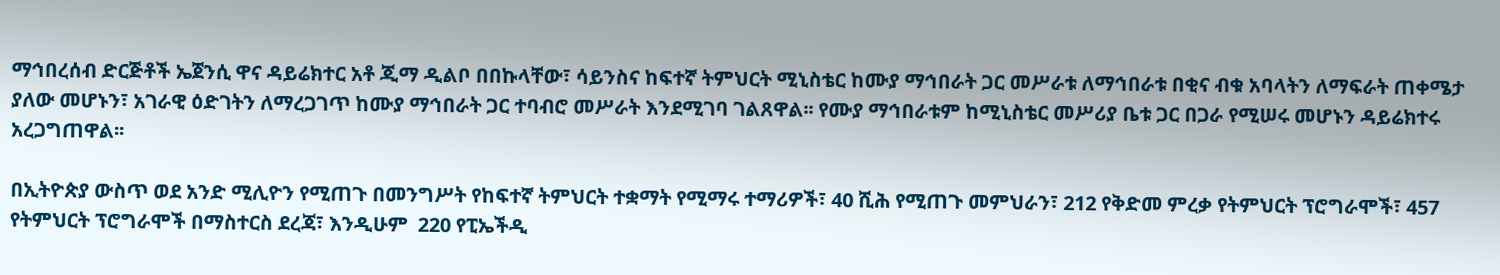ማኅበረሰብ ድርጅቶች ኤጀንሲ ዋና ዳይሬክተር አቶ ጂማ ዲልቦ በበኩላቸው፣ ሳይንስና ከፍተኛ ትምህርት ሚኒስቴር ከሙያ ማኅበራት ጋር መሥራቱ ለማኅበራቱ በቂና ብቁ አባላትን ለማፍራት ጠቀሜታ ያለው መሆኑን፣ አገራዊ ዕድገትን ለማረጋገጥ ከሙያ ማኅበራት ጋር ተባብሮ መሥራት እንደሚገባ ገልጸዋል፡፡ የሙያ ማኅበራቱም ከሚኒስቴር መሥሪያ ቤቱ ጋር በጋራ የሚሠሩ መሆኑን ዳይሬክተሩ አረጋግጠዋል፡፡

በኢትዮጵያ ውስጥ ወደ አንድ ሚሊዮን የሚጠጉ በመንግሥት የከፍተኛ ትምህርት ተቋማት የሚማሩ ተማሪዎች፣ 40 ሺሕ የሚጠጉ መምህራን፣ 212 የቅድመ ምረቃ የትምህርት ፕሮግራሞች፣ 457 የትምህርት ፕሮግራሞች በማስተርስ ደረጃ፣ እንዲሁም  220 የፒኤችዲ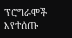ፕሮግራሞች እየተሰጡ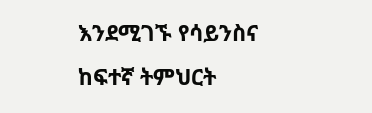እንደሚገኙ የሳይንስና  ከፍተኛ ትምህርት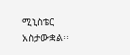ሚኒስቴር አስታውቋል፡፡